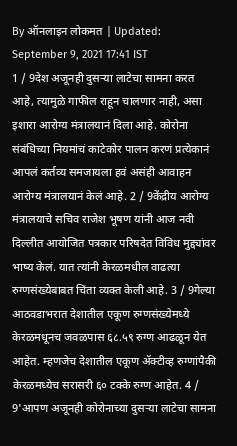By ऑनलाइन लोकमत | Updated: September 9, 2021 17:41 IST
1 / 9देश अजूनही दुसऱ्या लाटेचा सामना करत आहे, त्यामुळे गाफील राहून चालणार नाही, असा इशारा आरोग्य मंत्रालयानं दिला आहे. कोरोना संबंधिच्या नियमांचं काटेकोर पालन करणं प्रत्येकानं आपलं कर्तव्य समजायला हवं असंही आवाहन आरोग्य मंत्रालयानं केलं आहे. 2 / 9केंद्रीय आरोग्य मंत्रालयाचे सचिव राजेश भूषण यांनी आज नवी दिल्लीत आयोजित पत्रकार परिषदेत विविध मुद्द्यांवर भाष्य केलं. यात त्यांनी केरळमधील वाढत्या रुग्णसंख्येबाबत चिंता व्यक्त केली आहे. 3 / 9गेल्या आठवडाभरात देशातील एकूण रुग्णसंख्येमध्ये केरळमधूनच जवळपास ६८.५९ रुग्ण आढळून येत आहेत. म्हणजेच देशातील एकूण ॲक्टीव्ह रुग्णांपैकी केरळमध्येच सरासरी ६० टक्के रुग्ण आहेत. 4 / 9'आपण अजूनही कोरोनाच्या दुसऱ्या लाटेचा सामना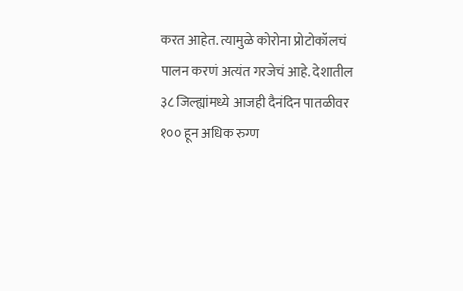करत आहेत. त्यामुळे कोरोना प्रोटोकॉलचं पालन करणं अत्यंत गरजेचं आहे. देशातील ३८ जिल्ह्यांमध्ये आजही दैनंदिन पातळीवर १०० हून अधिक रुग्ण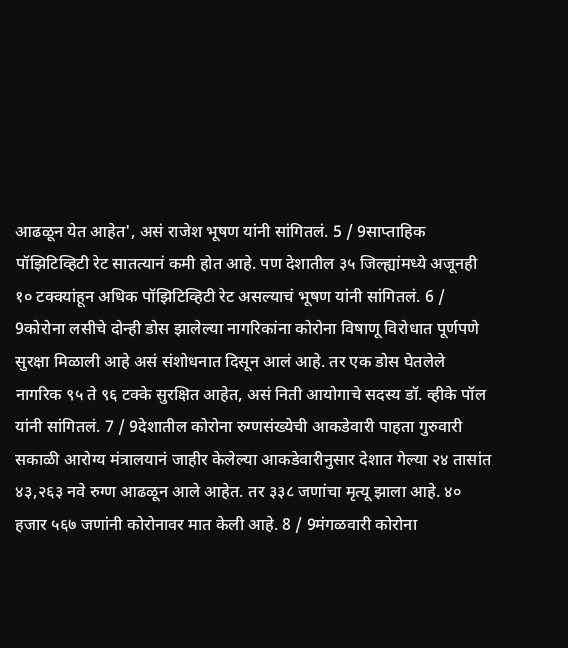आढळून येत आहेत', असं राजेश भूषण यांनी सांगितलं. 5 / 9साप्ताहिक पॉझिटिव्हिटी रेट सातत्यानं कमी होत आहे. पण देशातील ३५ जिल्ह्यांमध्ये अजूनही १० टक्क्यांहून अधिक पॉझिटिव्हिटी रेट असल्याचं भूषण यांनी सांगितलं. 6 / 9कोरोना लसीचे दोन्ही डोस झालेल्या नागरिकांना कोरोना विषाणू विरोधात पूर्णपणे सुरक्षा मिळाली आहे असं संशोधनात दिसून आलं आहे. तर एक डोस घेतलेले नागरिक ९५ ते ९६ टक्के सुरक्षित आहेत, असं निती आयोगाचे सदस्य डॉ. व्हीके पॉल यांनी सांगितलं. 7 / 9देशातील कोरोना रुग्णसंख्येची आकडेवारी पाहता गुरुवारी सकाळी आरोग्य मंत्रालयानं जाहीर केलेल्या आकडेवारीनुसार देशात गेल्या २४ तासांत ४३,२६३ नवे रुग्ण आढळून आले आहेत. तर ३३८ जणांचा मृत्यू झाला आहे. ४० हजार ५६७ जणांनी कोरोनावर मात केली आहे. 8 / 9मंगळवारी कोरोना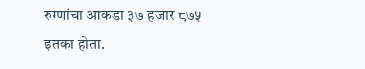रुग्णांचा आकडा ३७ हजार ८७५ इतका होता.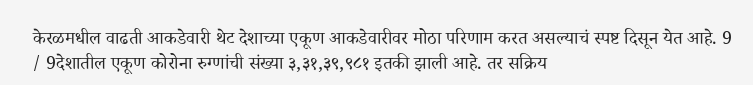केरळमधील वाढती आकडेवारी थेट देशाच्या एकूण आकडेवारीवर मोठा परिणाम करत असल्याचं स्पष्ट दिसून येत आहे. 9 / 9देशातील एकूण कोरोना रुग्णांची संख्या ३,३१,३९,९८१ इतकी झाली आहे. तर सक्रिय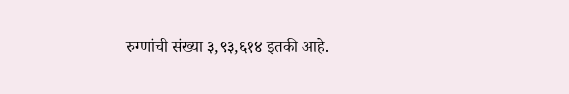रुग्णांची संख्या ३,९३,६१४ इतकी आहे.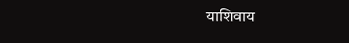याशिवाय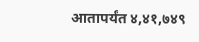आतापर्यंत ४,४१,७४९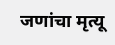जणांचा मृत्यू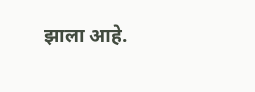झाला आहे.